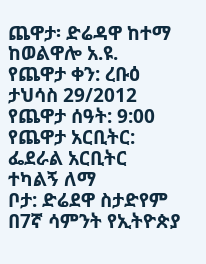ጨዋታ፡ ድሬዳዋ ከተማ ከወልዋሎ አ.ዩ.
የጨዋታ ቀን: ረቡዕ ታህሳስ 29/2012
የጨዋታ ሰዓት: 9:00
የጨዋታ አርቢትር: ፌደራል አርቢትር ተካልኝ ለማ
ቦታ: ድሬደዋ ስታድየም
በ7ኛ ሳምንት የኢትዮጵያ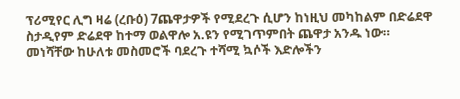ፕሪሚየር ሊግ ዛሬ (ረቡዕ) 7ጨዋታዎች የሚደረጉ ሲሆን ከነዚህ መካከልም በድሬደዋ ስታዲየም ድሬደዋ ከተማ ወልዋሎ አ.ዩን የሚገጥምበት ጨዋታ አንዱ ነው።
መነሻቸው ከሁለቱ መስመሮች ባደረጉ ተሻሚ ኳሶች እድሎችን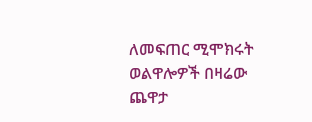ለመፍጠር ሚሞክሩት ወልዋሎዎች በዛሬው ጨዋታ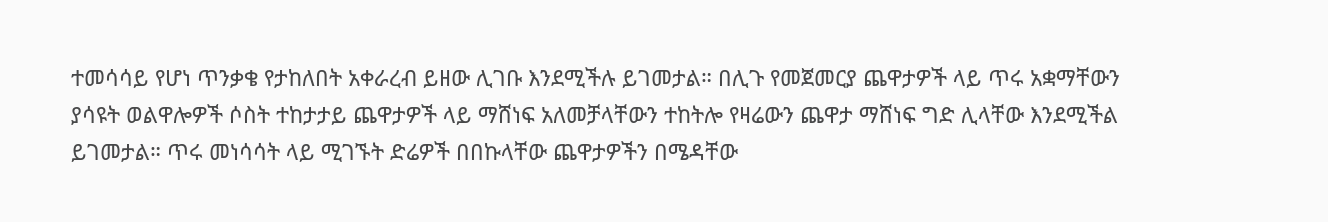ተመሳሳይ የሆነ ጥንቃቄ የታከለበት አቀራረብ ይዘው ሊገቡ እንደሚችሉ ይገመታል። በሊጉ የመጀመርያ ጨዋታዎች ላይ ጥሩ አቋማቸውን ያሳዩት ወልዋሎዎች ሶስት ተከታታይ ጨዋታዎች ላይ ማሸነፍ አለመቻላቸውን ተከትሎ የዛሬውን ጨዋታ ማሸነፍ ግድ ሊላቸው እንደሚችል ይገመታል። ጥሩ መነሳሳት ላይ ሚገኙት ድሬዎች በበኩላቸው ጨዋታዎችን በሜዳቸው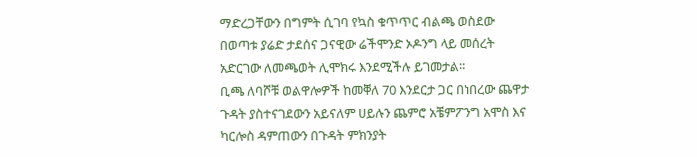ማድረጋቸውን በግምት ሲገባ የኳስ ቁጥጥር ብልጫ ወስደው በወጣቱ ያሬድ ታደሰና ጋናዊው ሬችሞንድ ኦዶንግ ላይ መሰረት አድርገው ለመጫወት ሊሞክሩ እንደሚችሉ ይገመታል።
ቢጫ ለባሾቹ ወልዋሎዎች ከመቐለ 70 እንደርታ ጋር በነበረው ጨዋታ ጉዳት ያስተናገደውን አይናለም ሀይሉን ጨምሮ አቼምፖንግ አሞስ እና ካርሎስ ዳምጠውን በጉዳት ምክንያት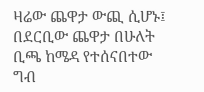ዛሬው ጨዋታ ውጪ ሲሆኑ፤ በደርቢው ጨዋታ በሁለት ቢጫ ከሜዳ የተሰናበተው ግብ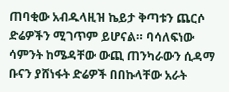ጠባቂው አብዱላዚዝ ኬይታ ቅጣቱን ጨርሶ ድሬዎችን ሚገጥም ይሆናል። ባሳለፍነው ሳምንት ከሜዳቸው ውጪ ጠንካራውን ሲዳማ ቡናን ያሸነፋት ድሬዎች በበኩላቸው አራት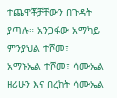ተጨዋቾቻቸውን በጉዳት ያጣሉ። አንጋፋው አማካይ ምንያህል ተሾመ፣ አማኑኤል ተሾመ፣ ሳሙኤል ዘሪሁን እና በረከት ሳሙኤል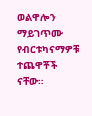ወልዋሎን ማይገጥሙ የብርቱካናማዎቹ ተጨዋቾች ናቸው።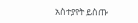አስተያየት ይስጡ